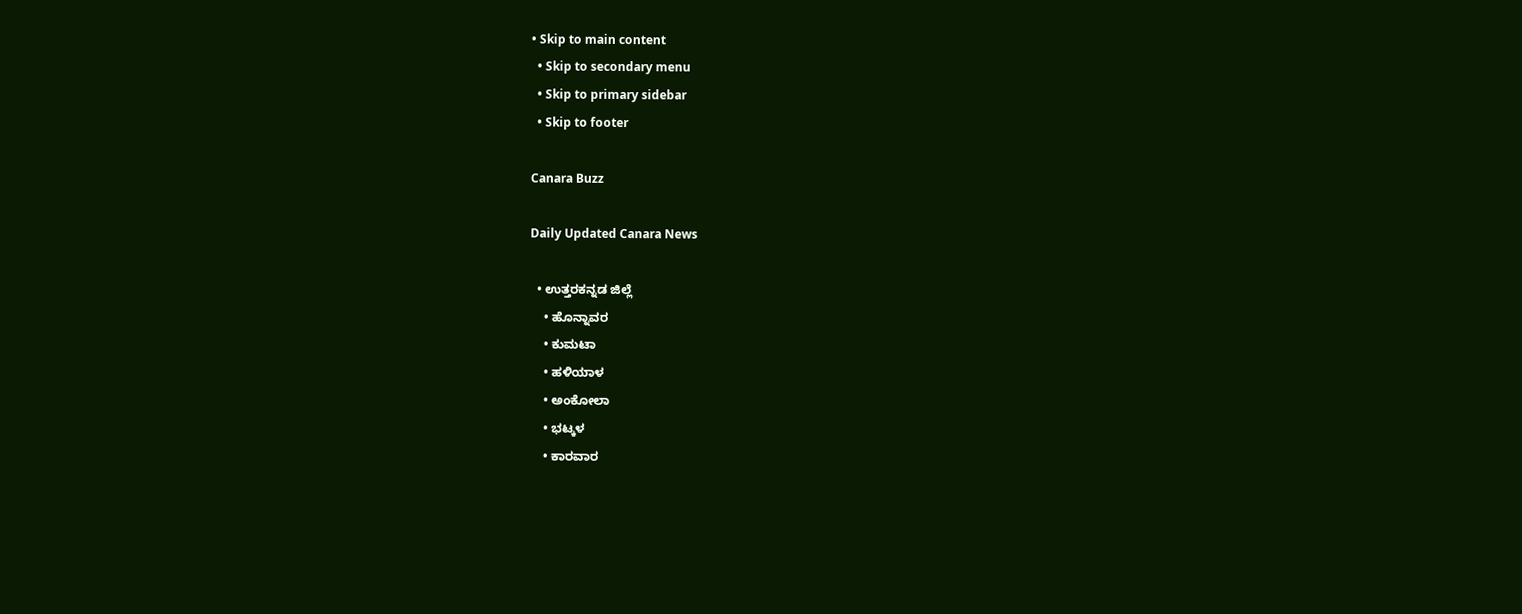• Skip to main content
  • Skip to secondary menu
  • Skip to primary sidebar
  • Skip to footer

Canara Buzz

Daily Updated Canara News

  • ಉತ್ತರಕನ್ನಡ ಜಿಲ್ಲೆ
    • ಹೊನ್ನಾವರ
    • ಕುಮಟಾ
    • ಹಳಿಯಾಳ
    • ಅಂಕೋಲಾ
    • ಭಟ್ಕಳ
    • ಕಾರವಾರ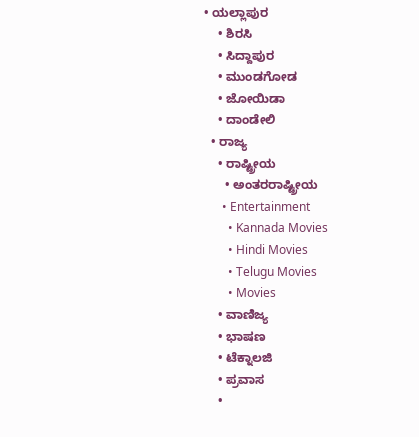• ಯಲ್ಲಾಪುರ
    • ಶಿರಸಿ
    • ಸಿದ್ದಾಪುರ
    • ಮುಂಡಗೋಡ
    • ಜೋಯಿಡಾ
    • ದಾಂಡೇಲಿ
  • ರಾಜ್ಯ
    • ರಾಷ್ಟ್ರೀಯ
      • ಅಂತರರಾಷ್ಟ್ರೀಯ
      • Entertainment
        • Kannada Movies
        • Hindi Movies
        • Telugu Movies
        • Movies
    • ವಾಣಿಜ್ಯ
    • ಭಾಷಣ
    • ಟೆಕ್ನಾಲಜಿ
    • ಪ್ರವಾಸ
    •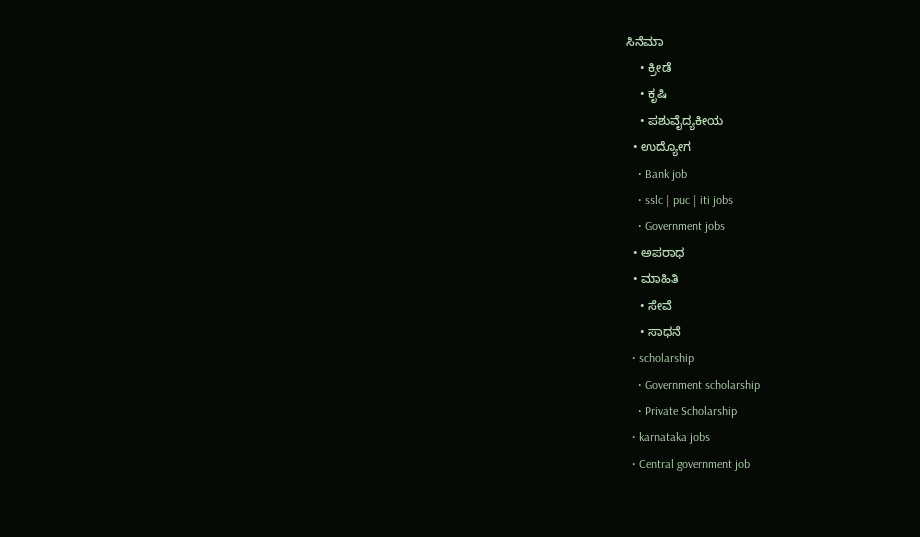ಸಿನೆಮಾ
    • ಕ್ರೀಡೆ
    • ಕೃಷಿ
    • ಪಶುವೈದ್ಯಕೀಯ
  • ಉದ್ಯೋಗ
    • Bank job
    • sslc | puc | iti jobs
    • Government jobs
  • ಅಪರಾಧ
  • ಮಾಹಿತಿ
    • ಸೇವೆ
    • ಸಾಧನೆ
  • scholarship
    • Government scholarship
    • Private Scholarship
  • karnataka jobs
  • Central government job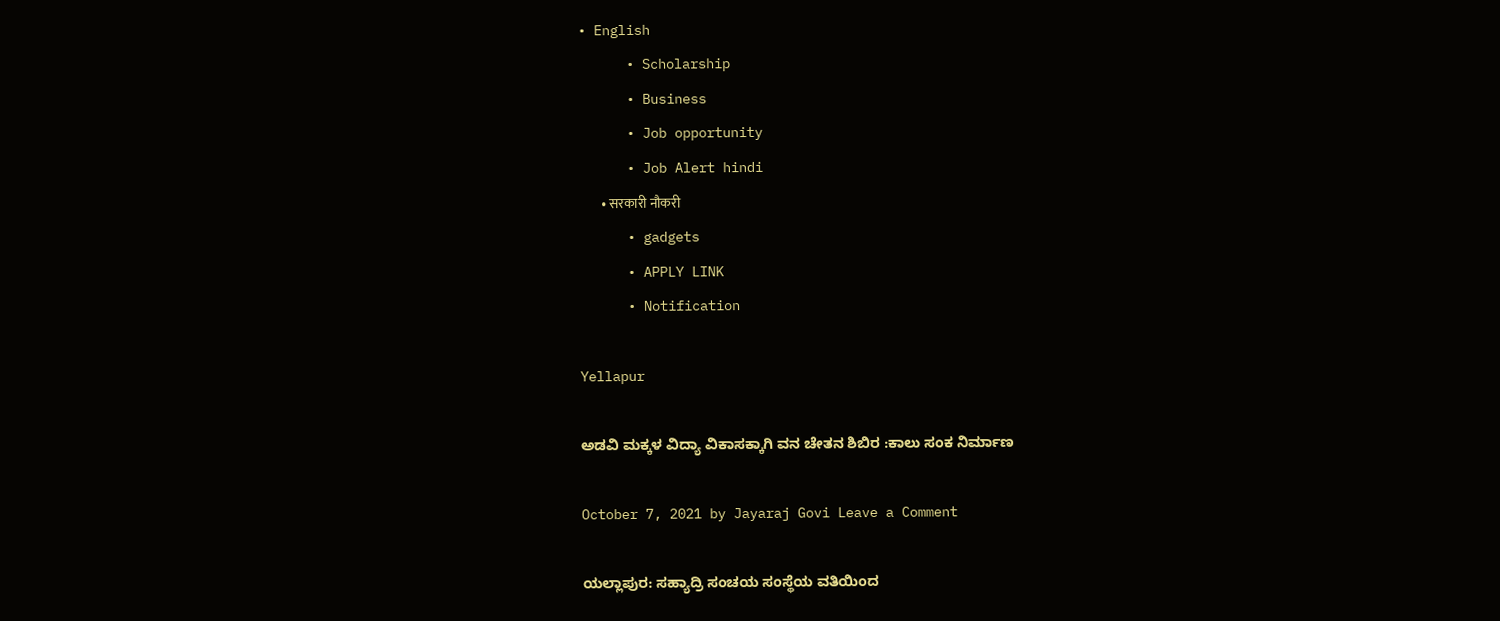• English
      • Scholarship
      • Business
      • Job opportunity
      • Job Alert hindi
        • सरकारी नौकरी
      • gadgets
      • APPLY LINK
      • Notification

Yellapur

ಅಡವಿ ಮಕ್ಕಳ ವಿದ್ಯಾ ವಿಕಾಸಕ್ಕಾಗಿ ವನ ಚೇತನ ಶಿಬಿರ :ಕಾಲು ಸಂಕ ನಿರ್ಮಾಣ

October 7, 2021 by Jayaraj Govi Leave a Comment

ಯಲ್ಲಾಪುರ: ಸಹ್ಯಾದ್ರಿ ಸಂಚಯ ಸಂಸ್ಥೆಯ ವತಿಯಿಂದ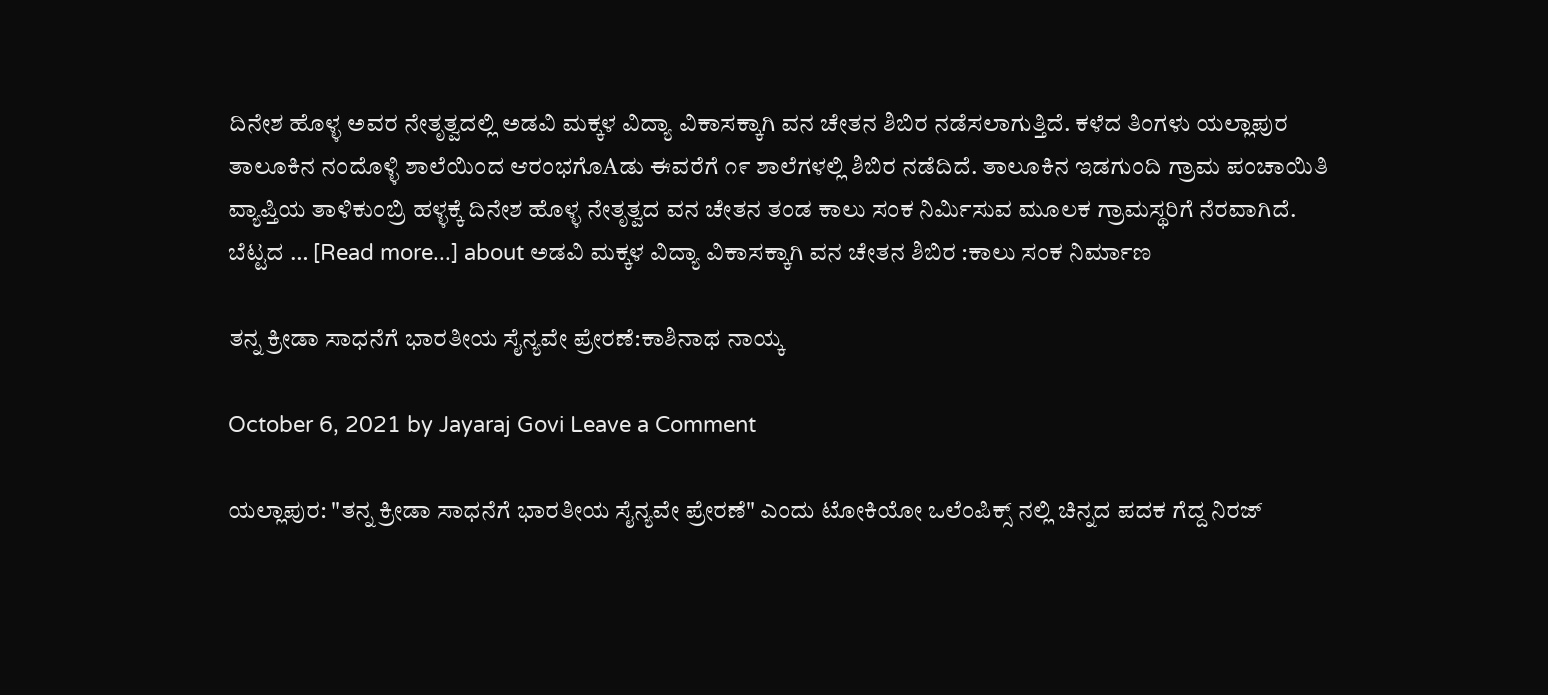ದಿನೇಶ ಹೊಳ್ಳ ಅವರ ನೇತೃತ್ವದಲ್ಲಿ ಅಡವಿ ಮಕ್ಕಳ ವಿದ್ಯಾ ವಿಕಾಸಕ್ಕಾಗಿ ವನ ಚೇತನ ಶಿಬಿರ ನಡೆಸಲಾಗುತ್ತಿದೆ. ಕಳೆದ ತಿಂಗಳು ಯಲ್ಲಾಪುರ ತಾಲೂಕಿನ ನಂದೊಳ್ಳಿ ಶಾಲೆಯಿಂದ ಆರಂಭಗೊAಡು ಈವರೆಗೆ ೧೯ ಶಾಲೆಗಳಲ್ಲಿ ಶಿಬಿರ ನಡೆದಿದೆ. ತಾಲೂಕಿನ ಇಡಗುಂದಿ ಗ್ರಾಮ ಪಂಚಾಯಿತಿ ವ್ಯಾಪ್ತಿಯ ತಾಳಿಕುಂಬ್ರಿ ಹಳ್ಳಕ್ಕೆ ದಿನೇಶ ಹೊಳ್ಳ ನೇತೃತ್ವದ ವನ ಚೇತನ ತಂಡ ಕಾಲು ಸಂಕ ನಿರ್ಮಿಸುವ ಮೂಲಕ ಗ್ರಾಮಸ್ಥರಿಗೆ ನೆರವಾಗಿದೆ. ಬೆಟ್ಟದ … [Read more...] about ಅಡವಿ ಮಕ್ಕಳ ವಿದ್ಯಾ ವಿಕಾಸಕ್ಕಾಗಿ ವನ ಚೇತನ ಶಿಬಿರ :ಕಾಲು ಸಂಕ ನಿರ್ಮಾಣ

ತನ್ನ ಕ್ರೀಡಾ ಸಾಧನೆಗೆ ಭಾರತೀಯ ಸೈನ್ಯವೇ ಪ್ರೇರಣೆ:ಕಾಶಿನಾಥ ನಾಯ್ಕ

October 6, 2021 by Jayaraj Govi Leave a Comment

ಯಲ್ಲಾಪುರ: "ತನ್ನ ಕ್ರೀಡಾ ಸಾಧನೆಗೆ ಭಾರತೀಯ ಸೈನ್ಯವೇ ಪ್ರೇರಣೆ" ಎಂದು ಟೋಕಿಯೋ ಒಲೆಂಪಿಕ್ಸ್ ನಲ್ಲಿ ಚಿನ್ನದ ಪದಕ ಗೆದ್ದ ನಿರಜ್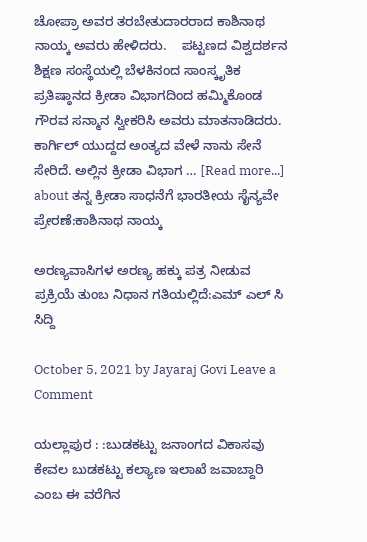ಚೋಪ್ರಾ ಅವರ ತರಬೇತುದಾರರಾದ ಕಾಶಿನಾಥ ನಾಯ್ಕ ಅವರು ಹೇಳಿದರು.    ಪಟ್ಟಣದ ವಿಶ್ವದರ್ಶನ ಶಿಕ್ಷಣ ಸಂಸ್ಥೆಯಲ್ಲಿ ಬೆಳಕಿನಂದ ಸಾಂಸ್ಕೃತಿಕ ಪ್ರತಿಷ್ಠಾನದ ಕ್ರೀಡಾ ವಿಭಾಗದಿಂದ ಹಮ್ಮಿಕೊಂಡ ಗೌರವ ಸನ್ಮಾನ ಸ್ವೀಕರಿಸಿ ಅವರು ಮಾತನಾಡಿದರು.    ಕಾರ್ಗಿಲ್ ಯುದ್ದದ ಅಂತ್ಯದ ವೇಳೆ ನಾನು ಸೇನೆ ಸೇರಿದೆ. ಅಲ್ಲಿನ ಕ್ರೀಡಾ ವಿಭಾಗ … [Read more...] about ತನ್ನ ಕ್ರೀಡಾ ಸಾಧನೆಗೆ ಭಾರತೀಯ ಸೈನ್ಯವೇ ಪ್ರೇರಣೆ:ಕಾಶಿನಾಥ ನಾಯ್ಕ

ಅರಣ್ಯವಾಸಿಗಳ ಅರಣ್ಯ ಹಕ್ಕು ಪತ್ರ ನೀಡುವ ಪ್ರಕ್ರಿಯೆ ತುಂಬ ನಿಧಾನ ಗತಿಯಲ್ಲಿದೆ:ಎಮ್ ಎಲ್ ಸಿ ಸಿದ್ದಿ

October 5, 2021 by Jayaraj Govi Leave a Comment

ಯಲ್ಲಾಪುರ : :ಬುಡಕಟ್ಟು ಜನಾಂಗದ ವಿಕಾಸವು ಕೇವಲ ಬುಡಕಟ್ಟು ಕಲ್ಯಾಣ ಇಲಾಖೆ ಜವಾಬ್ದಾರಿ ಎಂಬ ಈ ವರೆಗಿನ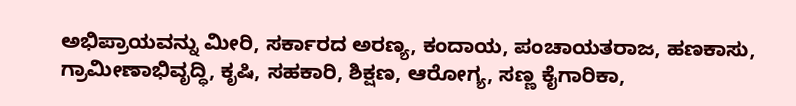ಅಭಿಪ್ರಾಯವನ್ನು ಮೀರಿ, ಸರ್ಕಾರದ ಅರಣ್ಯ, ಕಂದಾಯ, ಪಂಚಾಯತರಾಜ, ಹಣಕಾಸು, ಗ್ರಾಮೀಣಾಭಿವೃದ್ಧಿ, ಕೃಷಿ, ಸಹಕಾರಿ, ಶಿಕ್ಷಣ, ಆರೋಗ್ಯ, ಸಣ್ಣ ಕೈಗಾರಿಕಾ,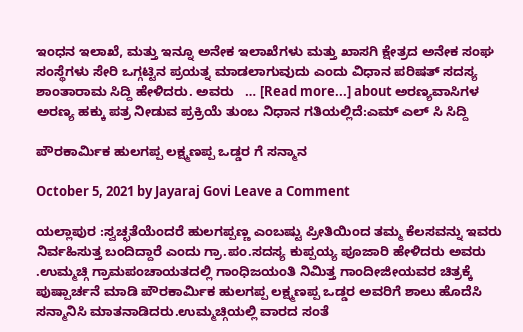ಇಂಧನ ಇಲಾಖೆ, ಮತ್ತು ಇನ್ನೂ ಅನೇಕ ಇಲಾಖೆಗಳು ಮತ್ತು ಖಾಸಗಿ ಕ್ಷೇತ್ರದ ಅನೇಕ ಸಂಘ ಸಂಸ್ಥೆಗಳು ಸೇರಿ ಒಗ್ಗಟ್ಟಿನ ಪ್ರಯತ್ನ ಮಾಡಲಾಗುವುದು ಎಂದು ವಿಧಾನ ಪರಿಷತ್ ಸದಸ್ಯ ಶಾಂತಾರಾಮ ಸಿದ್ದಿ ಹೇಳಿದರು. ಅವರು   … [Read more...] about ಅರಣ್ಯವಾಸಿಗಳ ಅರಣ್ಯ ಹಕ್ಕು ಪತ್ರ ನೀಡುವ ಪ್ರಕ್ರಿಯೆ ತುಂಬ ನಿಧಾನ ಗತಿಯಲ್ಲಿದೆ:ಎಮ್ ಎಲ್ ಸಿ ಸಿದ್ದಿ

ಪೌರಕಾರ್ಮಿಕ ಹುಲಗಪ್ಪ ಲಕ್ಷ್ಮಣಪ್ಪ ಒಡ್ಡರ ಗೆ ಸನ್ಮಾನ

October 5, 2021 by Jayaraj Govi Leave a Comment

ಯಲ್ಲಾಪುರ :ಸ್ವಚ್ಛತೆಯೆಂದರೆ ಹುಲಗಪ್ಪಣ್ಣ ಎಂಬಷ್ಟು ಪ್ರೀತಿಯಿಂದ ತಮ್ಮ ಕೆಲಸವನ್ನು ಇವರು ನಿರ್ವಹಿಸುತ್ತ ಬಂದಿದ್ದಾರೆ ಎಂದು ಗ್ರಾ.ಪಂ.ಸದಸ್ಯ ಕುಪ್ಪಯ್ಯ ಪೂಜಾರಿ ಹೇಳಿದರು ಅವರು .ಉಮ್ಮಚ್ಗಿ ಗ್ರಾಮಪಂಚಾಯತದಲ್ಲಿ ಗಾಂಧಿಜಯಂತಿ ನಿಮಿತ್ತ ಗಾಂದೀಜೀಯವರ ಚಿತ್ರಕ್ಕೆ ಪುಷ್ಪಾರ್ಚನೆ ಮಾಡಿ ಪೌರಕಾರ್ಮಿಕ ಹುಲಗಪ್ಪ ಲಕ್ಷ್ಮಣಪ್ಪ ಒಡ್ಡರ ಅವರಿಗೆ ಶಾಲು ಹೊದೆಸಿ ಸನ್ಮಾನಿಸಿ ಮಾತನಾಡಿದರು.ಉಮ್ಮಚ್ಗಿಯಲ್ಲಿ ವಾರದ ಸಂತೆ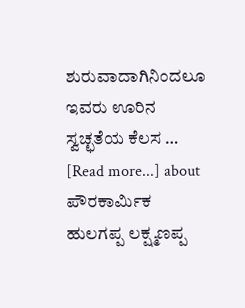ಶುರುವಾದಾಗಿನಿಂದಲೂ ಇವರು ಊರಿನ ಸ್ವಚ್ಛತೆಯ ಕೆಲಸ … [Read more...] about ಪೌರಕಾರ್ಮಿಕ ಹುಲಗಪ್ಪ ಲಕ್ಷ್ಮಣಪ್ಪ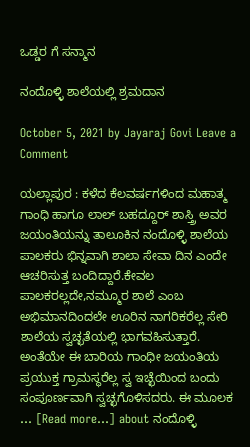ಒಡ್ಡರ ಗೆ ಸನ್ಮಾನ

ನಂದೊಳ್ಳಿ ಶಾಲೆಯಲ್ಲಿ ಶ್ರಮದಾನ

October 5, 2021 by Jayaraj Govi Leave a Comment

ಯಲ್ಲಾಪುರ : ಕಳೆದ ಕೆಲವರ್ಷಗಳಿಂದ ಮಹಾತ್ಮ ಗಾಂಧಿ ಹಾಗೂ ಲಾಲ್ ಬಹದ್ದೂರ್ ಶಾಸ್ತ್ರಿ ಅವರ ಜಯಂತಿಯನ್ನು ತಾಲೂಕಿನ ನಂದೊಳ್ಳಿ ಶಾಲೆಯ ಪಾಲಕರು ಭಿನ್ನವಾಗಿ ಶಾಲಾ ಸೇವಾ ದಿನ ಎಂದೇ ಆಚರಿಸುತ್ತ ಬಂದಿದ್ದಾರೆ.ಕೇವಲ ಪಾಲಕರಲ್ಲದೇ,ನಮ್ಮೂರ ಶಾಲೆ ಎಂಬ ಅಭಿಮಾನದಿಂದಲೇ ಊರಿನ ನಾಗರಿಕರೆಲ್ಲ ಸೇರಿ ಶಾಲೆಯ ಸ್ವಚ್ಛತೆಯಲ್ಲಿ ಭಾಗವಹಿಸುತ್ತಾರೆ. ಅಂತೆಯೇ ಈ ಬಾರಿಯ ಗಾಂಧೀ ಜಯಂತಿಯ ಪ್ರಯುಕ್ತ ಗ್ರಾಮಸ್ಥರೆಲ್ಲ ಸ್ವ ಇಚ್ಛೆಯಿಂದ ಬಂದು ಸಂಪೂರ್ಣವಾಗಿ ಸ್ವಚ್ಛಗೊಳಿಸದರು. ಈ ಮೂಲಕ … [Read more...] about ನಂದೊಳ್ಳಿ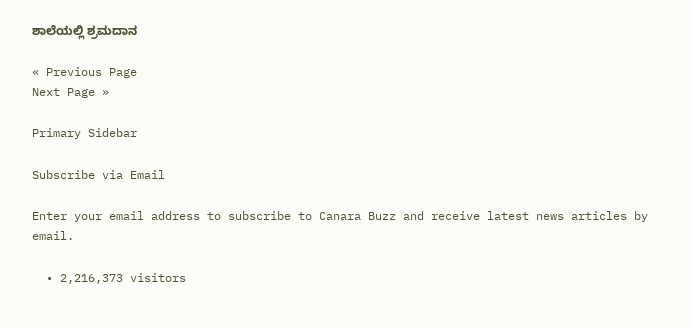ಶಾಲೆಯಲ್ಲಿ ಶ್ರಮದಾನ

« Previous Page
Next Page »

Primary Sidebar

Subscribe via Email

Enter your email address to subscribe to Canara Buzz and receive latest news articles by email.

  • 2,216,373 visitors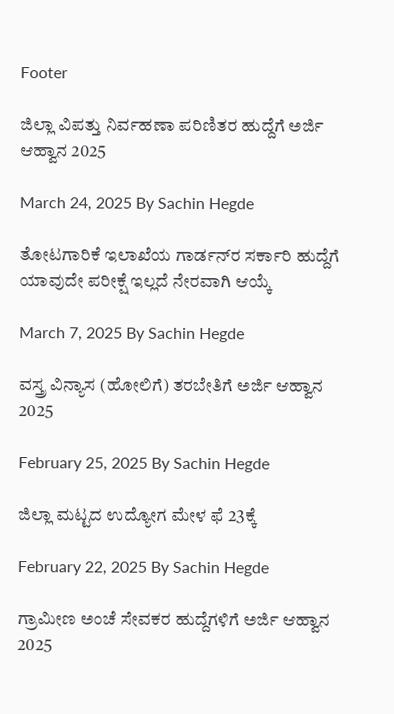Footer

ಜಿಲ್ಲಾ ವಿಪತ್ತು ನಿರ್ವಹಣಾ ಪರಿಣಿತರ ಹುದ್ದೆಗೆ ಅರ್ಜಿ ಆಹ್ವಾನ 2025

March 24, 2025 By Sachin Hegde

ತೋಟಗಾರಿಕೆ ಇಲಾಖೆಯ ಗಾರ್ಡನ್‌ರ ಸರ್ಕಾರಿ ಹುದ್ದೆಗೆ ಯಾವುದೇ ಪರೀಕ್ಷೆ ಇಲ್ಲದೆ ನೇರವಾಗಿ ಆಯ್ಕೆ

March 7, 2025 By Sachin Hegde

ವಸ್ತ್ರ ವಿನ್ಯಾಸ (ಹೋಲಿಗೆ) ತರಬೇತಿಗೆ ಅರ್ಜಿ ಆಹ್ವಾನ 2025

February 25, 2025 By Sachin Hegde

ಜಿಲ್ಲಾ ಮಟ್ಟದ ಉದ್ಯೋಗ ಮೇಳ ಫೆ 23ಕ್ಕೆ

February 22, 2025 By Sachin Hegde

ಗ್ರಾಮೀಣ ಅಂಚೆ ಸೇವಕರ ಹುದ್ದೆಗಳಿಗೆ ಅರ್ಜಿ ಆಹ್ವಾನ 2025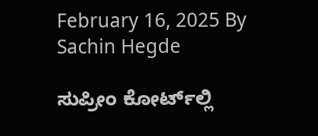February 16, 2025 By Sachin Hegde

ಸುಪ್ರೀಂ ಕೋರ್ಟ್‌ಲ್ಲಿ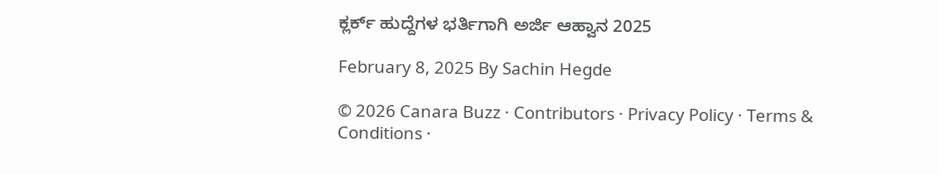ಕ್ಲರ್ಕ್ ಹುದ್ದೆಗಳ ಭರ್ತಿಗಾಗಿ ಅರ್ಜಿ ಆಹ್ವಾನ 2025

February 8, 2025 By Sachin Hegde

© 2026 Canara Buzz · Contributors · Privacy Policy · Terms & Conditions ·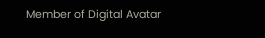Member of Digital Avatar